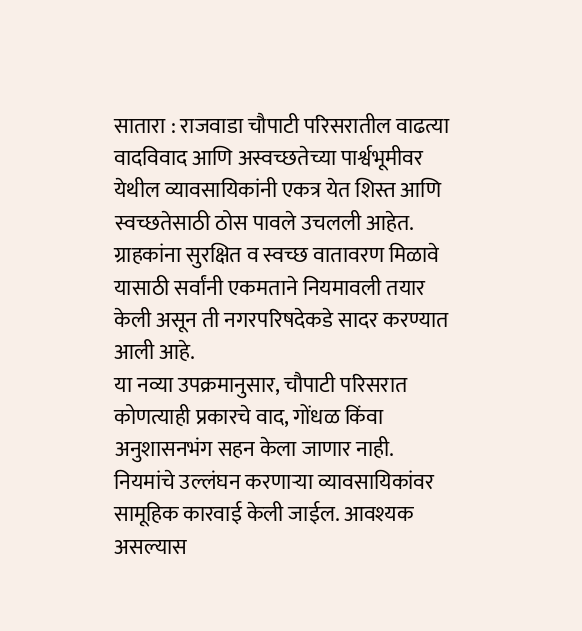सातारा : राजवाडा चौपाटी परिसरातील वाढत्या वादविवाद आणि अस्वच्छतेच्या पार्श्वभूमीवर येथील व्यावसायिकांनी एकत्र येत शिस्त आणि स्वच्छतेसाठी ठोस पावले उचलली आहेत. ग्राहकांना सुरक्षित व स्वच्छ वातावरण मिळावे यासाठी सर्वांनी एकमताने नियमावली तयार केली असून ती नगरपरिषदेकडे सादर करण्यात आली आहे.
या नव्या उपक्रमानुसार, चौपाटी परिसरात कोणत्याही प्रकारचे वाद, गोंधळ किंवा अनुशासनभंग सहन केला जाणार नाही. नियमांचे उल्लंघन करणाऱ्या व्यावसायिकांवर सामूहिक कारवाई केली जाईल. आवश्यक असल्यास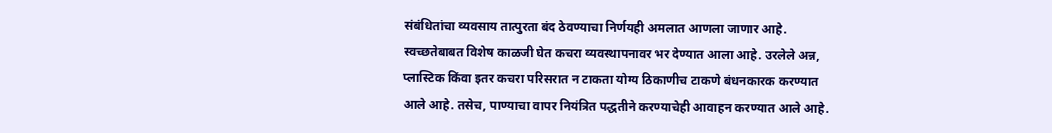संबंधितांचा व्यवसाय तात्पुरता बंद ठेवण्याचा निर्णयही अमलात आणला जाणार आहे.
स्वच्छतेबाबत विशेष काळजी घेत कचरा व्यवस्थापनावर भर देण्यात आला आहे. उरलेले अन्न, प्लास्टिक किंवा इतर कचरा परिसरात न टाकता योग्य ठिकाणीच टाकणे बंधनकारक करण्यात आले आहे. तसेच, पाण्याचा वापर नियंत्रित पद्धतीने करण्याचेही आवाहन करण्यात आले आहे.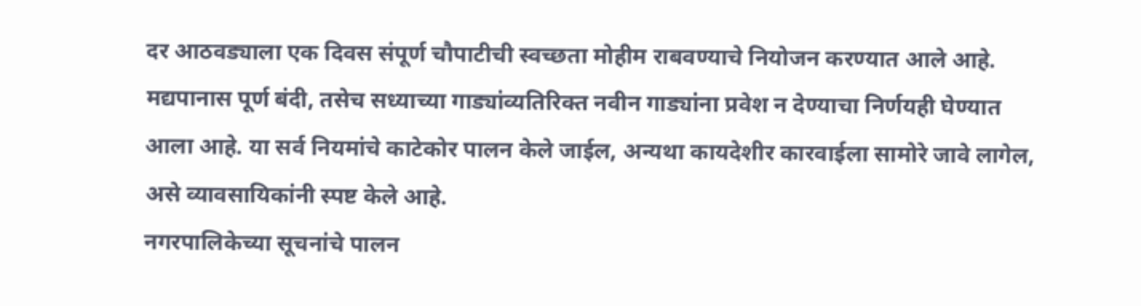दर आठवड्याला एक दिवस संपूर्ण चौपाटीची स्वच्छता मोहीम राबवण्याचे नियोजन करण्यात आले आहे.
मद्यपानास पूर्ण बंदी, तसेच सध्याच्या गाड्यांव्यतिरिक्त नवीन गाड्यांना प्रवेश न देण्याचा निर्णयही घेण्यात आला आहे. या सर्व नियमांचे काटेकोर पालन केले जाईल, अन्यथा कायदेशीर कारवाईला सामोरे जावे लागेल, असे व्यावसायिकांनी स्पष्ट केले आहे.
नगरपालिकेच्या सूचनांचे पालन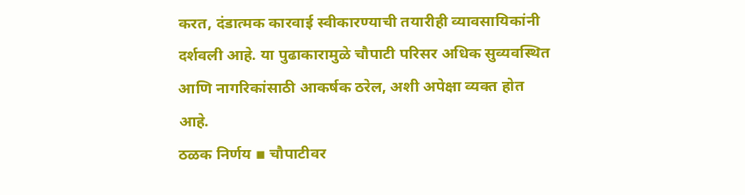करत, दंडात्मक कारवाई स्वीकारण्याची तयारीही व्यावसायिकांनी दर्शवली आहे. या पुढाकारामुळे चौपाटी परिसर अधिक सुव्यवस्थित आणि नागरिकांसाठी आकर्षक ठरेल, अशी अपेक्षा व्यक्त होत आहे.
ठळक निर्णय ▪ चौपाटीवर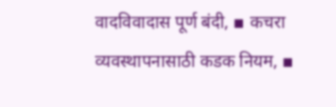वादविवादास पूर्ण बंदी, ▪ कचरा व्यवस्थापनासाठी कडक नियम, ▪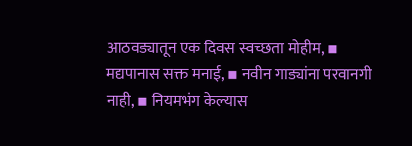आठवड्यातून एक दिवस स्वच्छता मोहीम, ▪ मद्यपानास सक्त मनाई, ▪ नवीन गाड्यांना परवानगी नाही, ▪ नियमभंग केल्यास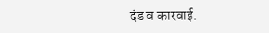दंड व कारवाई.